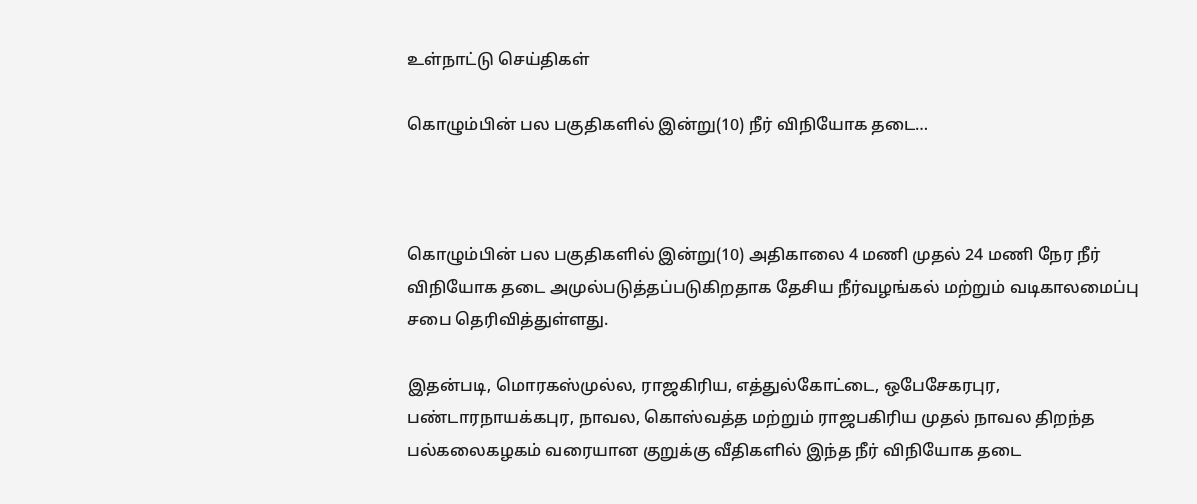உள்நாட்டு செய்திகள்

கொழும்பின் பல பகுதிகளில் இன்று(10) நீர் விநியோக தடை…



கொழும்பின் பல பகுதிகளில் இன்று(10) அதிகாலை 4 மணி முதல் 24 மணி நேர நீர் விநியோக தடை அமுல்படுத்தப்படுகிறதாக தேசிய நீர்வழங்கல் மற்றும் வடிகாலமைப்பு சபை தெரிவித்துள்ளது.

இதன்படி, மொரகஸ்முல்ல, ராஜகிரிய, எத்துல்கோட்டை, ஒபேசேகரபுர, பண்டாரநாயக்கபுர, நாவல, கொஸ்வத்த மற்றும் ராஜபகிரிய முதல் நாவல திறந்த பல்கலைகழகம் வரையான குறுக்கு வீதிகளில் இந்த நீர் விநியோக தடை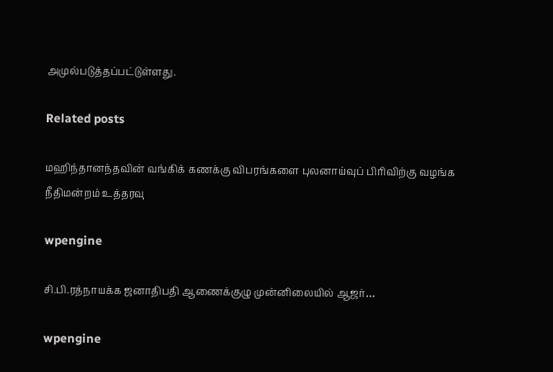அமுல்படுத்தப்பட்டுள்ளது.

Related posts

மஹிந்தானந்தவின் வங்கிக் கணக்கு விபரங்களை புலனாய்வுப் பிரிவிற்கு வழங்க நீதிமன்றம் உத்தரவு

wpengine

சி.பி.ரத்நாயக்க ஜனாதிபதி ஆணைக்குழு முன்னிலையில் ஆஜர்…

wpengine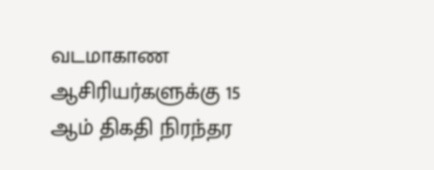வடமாகாண ஆசிரியர்களுக்கு 15 ஆம் திகதி நிரந்தர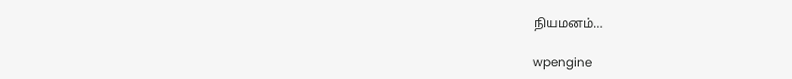நியமனம்…

wpengine